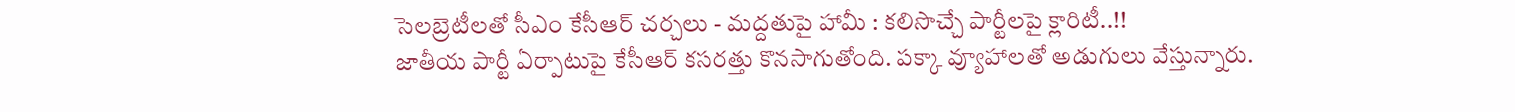సెలబ్రెటీలతో సీఎం కేసీఆర్ చర్చలు - మద్దతుపై హామీ : కలిసొచ్చే పార్టీలపై క్లారిటీ..!!
జాతీయ పార్టీ ఏర్పాటుపై కేసీఆర్ కసరత్తు కొనసాగుతోంది. పక్కా వ్యూహాలతో అడుగులు వేస్తున్నారు.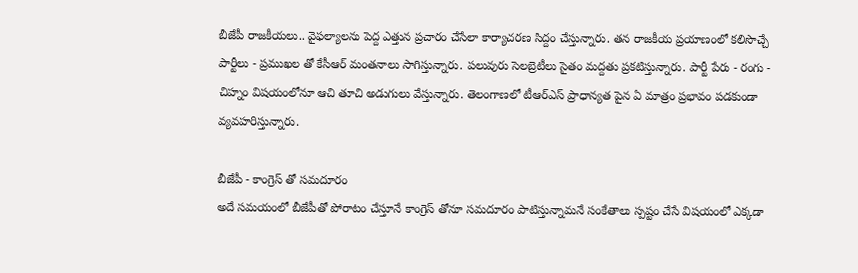బీజేపీ రాజకీయలు.. వైఫల్యాలను పెద్ద ఎత్తున ప్రచారం చేసేలా కార్యాచరణ సిద్దం చేస్తున్నారు. తన రాజకీయ ప్రయాణంలో కలిసొచ్చే పార్టీలు - ప్రముఖల తో కేసీఆర్ మంతనాలు సాగిస్తున్నారు. పలువురు సెలబ్రెటీలు సైతం మద్దతు ప్రకటిస్తున్నారు. పార్టీ పేరు - రంగు - చిహ్నం విషయంలోనూ ఆచి తూచి అడుగులు వేస్తున్నారు. తెలంగాణలో టీఆర్ఎస్ ప్రాధాన్యత పైన ఏ మాత్రం ప్రభావం పడకుండా వ్యవహరిస్తున్నారు.

బీజేపీ - కాంగ్రెస్ తో సమదూరం
అదే సమయంలో బీజేపీతో పోరాటం చేస్తూనే కాంగ్రెస్ తోనూ సమదూరం పాటిస్తున్నామనే సంకేతాలు స్పష్టం చేసే విషయంలో ఎక్కడా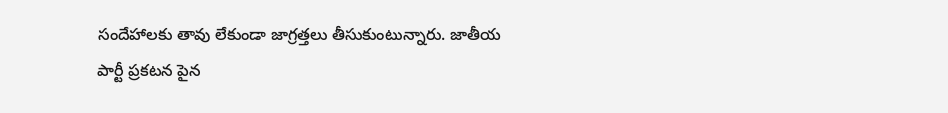సందేహాలకు తావు లేకుండా జాగ్రత్తలు తీసుకుంటున్నారు. జాతీయ పార్టీ ప్రకటన పైన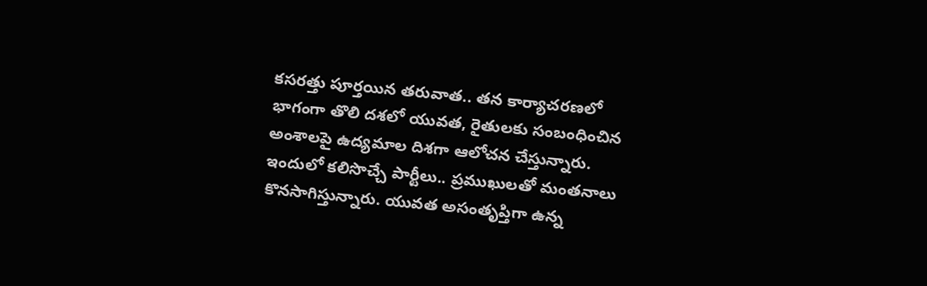కసరత్తు పూర్తయిన తరువాత.. తన కార్యాచరణలో భాగంగా తొలి దశలో యువత, రైతులకు సంబంధించిన అంశాలపై ఉద్యమాల దిశగా ఆలోచన చేస్తున్నారు.
ఇందులో కలిసొచ్చే పార్టీలు.. ప్రముఖులతో మంతనాలు కొనసాగిస్తున్నారు. యువత అసంతృప్తిగా ఉన్న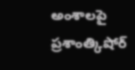అంశాలపై ప్రశాంత్కిషోర్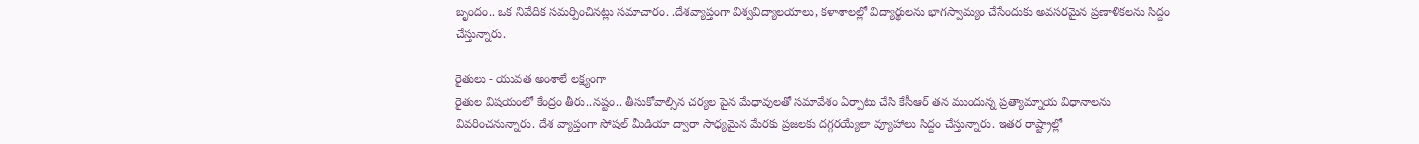బృందం.. ఒక నివేదిక సమర్పించినట్లు సమాచారం. .దేశవ్యాప్తంగా విశ్వవిద్యాలయాలు, కళాశాలల్లో విద్యార్థులను భాగస్వామ్యం చేసేందుకు అవసరమైన ప్రణాళికలను సిద్దం చేస్తున్నారు.

రైతులు - యువత అంశాలే లక్ష్యంగా
రైతుల విషయంలో కేంద్రం తీరు..నష్టం.. తీసుకోవాల్సిన చర్యల పైన మేధావులతో సమావేశం ఏర్పాటు చేసి కేసీఆర్ తన ముందున్న ప్రత్యామ్నాయ విధానాలను వివరించనున్నారు. దేశ వ్యాప్తంగా సోషల్ మీడియా ద్వారా సాధ్యమైన మేరకు ప్రజలకు దగ్గరయ్యేలా వ్యూహాలు సిద్దం చేస్తున్నారు. ఇతర రాష్ట్రాల్లో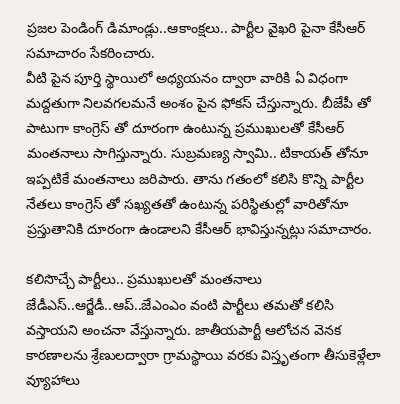ప్రజల పెండింగ్ డిమాండ్లు..ఆకాంక్షలు.. పార్టీల వైఖరి పైనా కేసీఆర్ సమాచారం సేకరించారు.
వీటి పైన పూర్తి స్థాయిలో అధ్యయనం ద్వారా వారికి ఏ విధంగా మద్దతుగా నిలవగలమనే అంశం పైన ఫోకస్ చేస్తున్నారు. బీజేపీ తో పాటుగా కాంగ్రెస్ తో దూరంగా ఉంటున్న ప్రముఖులతో కేసీఆర్ మంతనాలు సాగిస్తున్నారు. సుబ్రమణ్య స్వామి.. టికాయత్ తోనూ ఇప్పటికే మంతనాలు జరిపారు. తాను గతంలో కలిసి కొన్ని పార్టీల నేతలు కాంగ్రెస్ తో సఖ్యతతో ఉంటున్న పరిస్థితుల్లో వారితోనూ ప్రస్తుతానికి దూరంగా ఉండాలని కేసీఆర్ భావిస్తున్నట్లు సమాచారం.

కలిసొచ్చే పార్టీలు.. ప్రముఖులతో మంతనాలు
జేడీఎస్..ఆర్జేడీ..ఆప్..జేఎంఎం వంటి పార్టీలు తమతో కలిసి వస్తాయని అంచనా వేస్తున్నారు. జాతీయపార్టీ ఆలోచన వెనక కారణాలను శ్రేణులద్వారా గ్రామస్థాయి వరకు విస్తృతంగా తీసుకెళ్లేలా వ్యూహాలు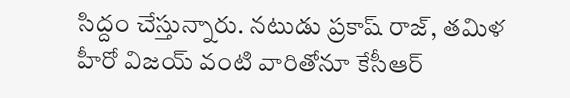సిద్దం చేస్తున్నారు. నటుడు ప్రకాష్ రాజ్, తమిళ హీరో విజయ్ వంటి వారితోనూ కేసీఆర్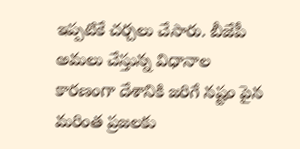ఇప్పటికే చర్చలు చేసారు. బీజేపీ అమలు చేస్తున్న విధానాల కారణంగా దేశానికి జరిగే నష్టం పైన మరింత ప్రజలకు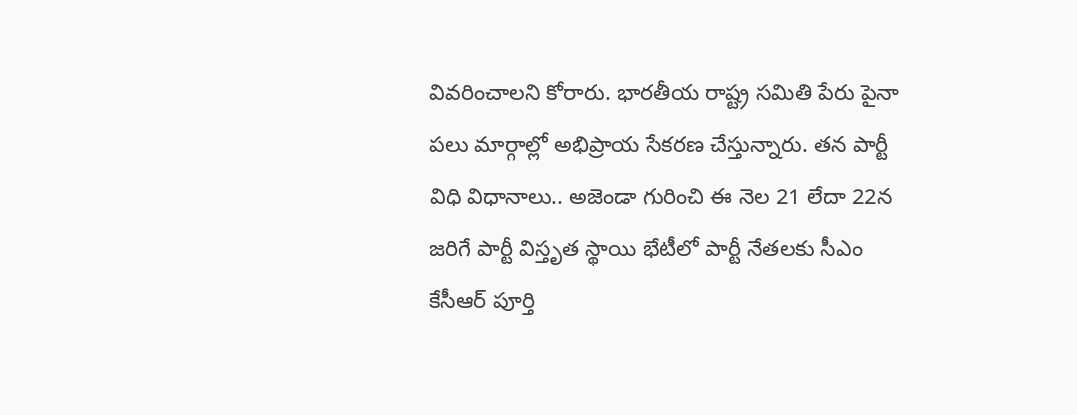వివరించాలని కోరారు. భారతీయ రాష్ట్ర సమితి పేరు పైనా పలు మార్గాల్లో అభిప్రాయ సేకరణ చేస్తున్నారు. తన పార్టీ విధి విధానాలు.. అజెండా గురించి ఈ నెల 21 లేదా 22న జరిగే పార్టీ విస్తృత స్థాయి భేటీలో పార్టీ నేతలకు సీఎం కేసీఆర్ పూర్తి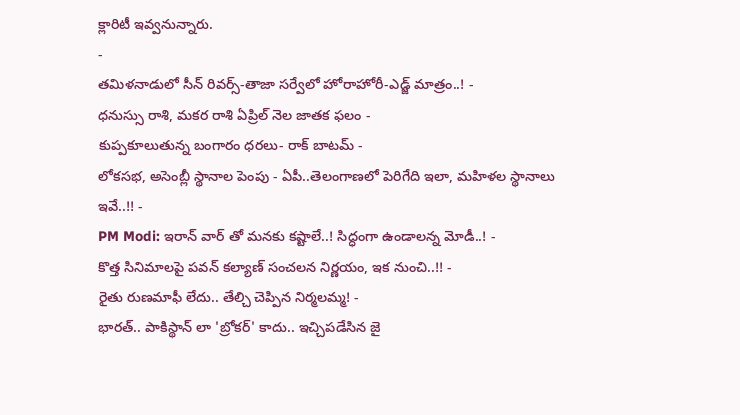క్లారిటీ ఇవ్వనున్నారు.
-
తమిళనాడులో సీన్ రివర్స్-తాజా సర్వేలో హోరాహోరీ-ఎడ్జ్ మాత్రం..! -
ధనుస్సు రాశి, మకర రాశి ఏప్రిల్ నెల జాతక ఫలం -
కుప్పకూలుతున్న బంగారం ధరలు- రాక్ బాటమ్ -
లోకసభ, అసెంబ్లీ స్థానాల పెంపు - ఏపీ..తెలంగాణలో పెరిగేది ఇలా, మహిళల స్థానాలు ఇవే..!! -
PM Modi: ఇరాన్ వార్ తో మనకు కష్టాలే..! సిద్ధంగా ఉండాలన్న మోడీ..! -
కొత్త సినిమాలపై పవన్ కల్యాణ్ సంచలన నిర్ణయం, ఇక నుంచి..!! -
రైతు రుణమాఫీ లేదు.. తేల్చి చెప్పిన నిర్మలమ్మ! -
భారత్.. పాకిస్థాన్ లా 'బ్రోకర్' కాదు.. ఇచ్చిపడేసిన జై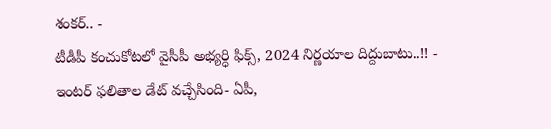శంకర్.. -
టీడీపీ కంచుకోటలో వైసీపీ అభ్యర్ధి ఫిక్స్, 2024 నిర్ణయాల దిద్దుబాటు..!! -
ఇంటర్ ఫలితాల డేట్ వచ్చేసింది- ఏపీ,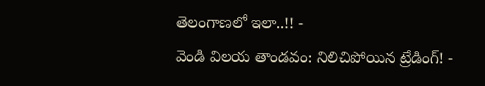తెలంగాణలో ఇలా..!! -
వెండి విలయ తాండవం: నిలిచిపోయిన ట్రేడింగ్! -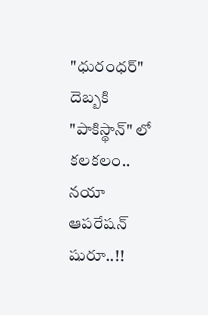"ధురంధర్" దెబ్బకి "పాకిస్థాన్" లో కలకలం.. నయా ఆపరేషన్ షురూ..!!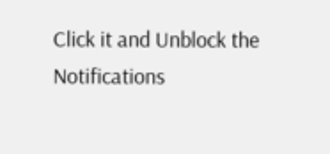Click it and Unblock the Notifications